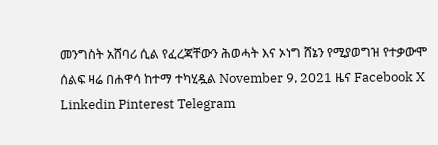መንግስት አሸባሪ ሲል የፈረጃቸውን ሕወሓት እና ኦነግ ሸኔን የሚያወግዝ የተቃውሞ ሰልፍ ዛሬ በሐዋሳ ከተማ ተካሂዷል November 9, 2021 ዜና Facebook X Linkedin Pinterest Telegram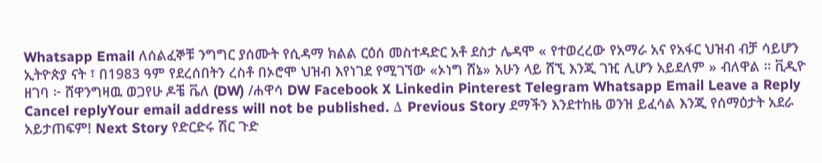Whatsapp Email ለሰልፈኞቹ ንግግር ያሰሙት የሲዳማ ክልል ርዕሰ መስተዳድር አቶ ደስታ ሌዳሞ « የተወረረው የአማራ አና የአፋር ህዝብ ብቻ ሳይሆን ኢትዮጵያ ናት ፣ በ1983 ዓም የደረሰበትን ረስቶ በኦሮሞ ህዝብ እየነገደ የሚገኘው «ኦነግ ሸኔ» አሁን ላይ ሸኚ እንጂ ገዢ ሊሆን አይደለም » ብለዋል ። ቪዲዮ ዘገባ ፦ ሸዋንግዛዉ ወጋየሁ ዶቼ ቬለ (DW) /ሐዋሳ DW Facebook X Linkedin Pinterest Telegram Whatsapp Email Leave a Reply Cancel replyYour email address will not be published. Δ Previous Story ደማችን እንደተከዜ ወንዝ ይፈሳል እንጂ የሰማዕታት አደራ አይታጠፍም! Next Story የድርድሩ ሽር ጉድ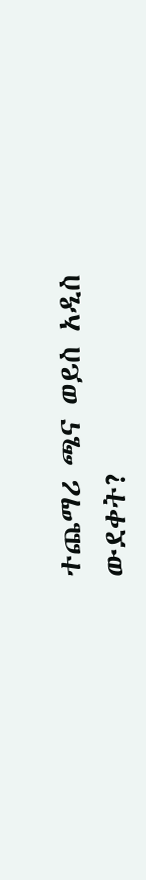ተጨማሪ ጫና ወይስ አዲስ ውደቀት?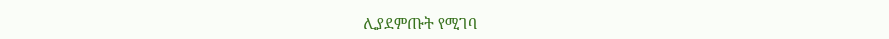ሊያደምጡት የሚገባ